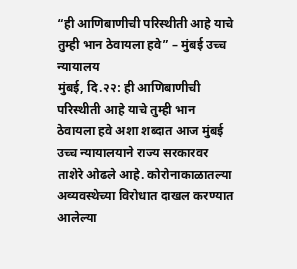“ही आणिबाणीची परिस्थीती आहे याचे तुम्ही भान ठेवायला हवे” – मुंबई उच्च न्यायालय
मुंबई, दि.२२: ही आणिबाणीची परिस्थीती आहे याचे तुम्ही भान ठेवायला हवे अशा शब्दात आज मुंबई उच्च न्यायालयाने राज्य सरकारवर ताशेरे ओढले आहे. कोरोनाकाळातल्या अव्यवस्थेच्या विरोधात दाखल करण्यात आलेल्या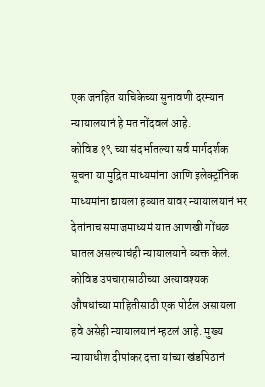एक जनहित याचिकेच्या सुनावणी दरम्यान न्यायालयानं हे मत नोंदवलं आहे.
कोविड १९ च्या संदर्भातल्या सर्व मार्गदर्शक सूचना या मुद्रित माध्यमांना आणि इलेक्ट्रॉनिक माध्यमांना द्यायला हव्यात यावर न्यायालयानं भर देतांनाच समाजमाध्यमं यात आणखी गोंधळ घातल असल्याचंही न्यायालयाने व्यक्त केलं. कोविड उपचारासाठीच्या अत्यावश्यक औषधांच्या माहितीसाठी एक पोर्टल असायला हवे असेही न्यायालयानं म्हटलं आहे. मुख्य न्यायाधीश दीपांकर दत्ता यांच्या खंडपिठानं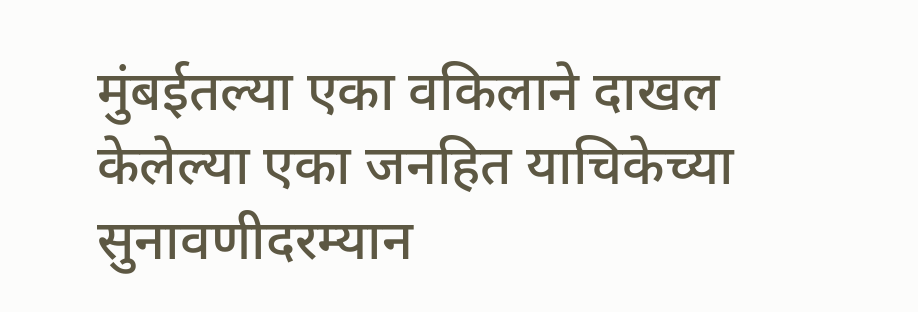मुंबईतल्या एका वकिलाने दाखल केलेल्या एका जनहित याचिकेच्या सुनावणीदरम्यान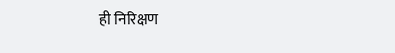ही निरिक्षण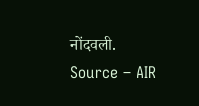नोंदवली.
Source – AIR